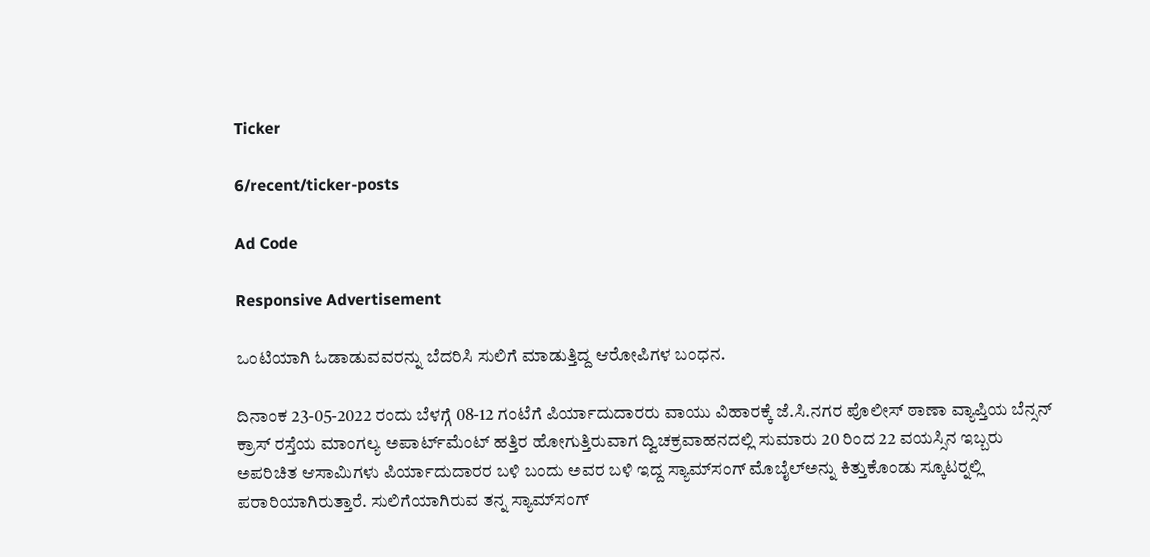Ticker

6/recent/ticker-posts

Ad Code

Responsive Advertisement

ಒಂಟಿಯಾಗಿ ಓಡಾಡುವವರನ್ನು ಬೆದರಿಸಿ ಸುಲಿಗೆ ಮಾಡುತ್ತಿದ್ದ ಆರೋಪಿಗಳ ಬಂಧನ.

ದಿನಾಂಕ 23-05-2022 ರಂದು ಬೆಳಗ್ಗೆ 08-12 ಗಂಟೆಗೆ ಪಿರ್ಯಾದುದಾರರು ವಾಯು ವಿಹಾರಕ್ಕೆ ಜೆ.ಸಿ.ನಗರ ಪೊಲೀಸ್ ಠಾಣಾ ವ್ಯಾಪ್ತಿಯ ಬೆನ್ಸನ್ ಕ್ರಾಸ್ ರಸ್ತೆಯ ಮಾಂಗಲ್ಯ ಅಪಾರ್ಟ್‍ಮೆಂಟ್ ಹತ್ತಿರ ಹೋಗುತ್ತಿರುವಾಗ ದ್ವಿಚಕ್ರವಾಹನದಲ್ಲಿ ಸುಮಾರು 20 ರಿಂದ 22 ವಯಸ್ಸಿನ ಇಬ್ಬರು ಅಪರಿಚಿತ ಆಸಾಮಿಗಳು ಪಿರ್ಯಾದುದಾರರ ಬಳಿ ಬಂದು ಅವರ ಬಳಿ ಇದ್ದ ಸ್ಯಾಮ್‍ಸಂಗ್ ಮೊಬೈಲ್‍ಅನ್ನು ಕಿತ್ತುಕೊಂಡು ಸ್ಕೂಟರ್‍ನಲ್ಲಿ ಪರಾರಿಯಾಗಿರುತ್ತಾರೆ. ಸುಲಿಗೆಯಾಗಿರುವ ತನ್ನ ಸ್ಯಾಮ್‍ಸಂಗ್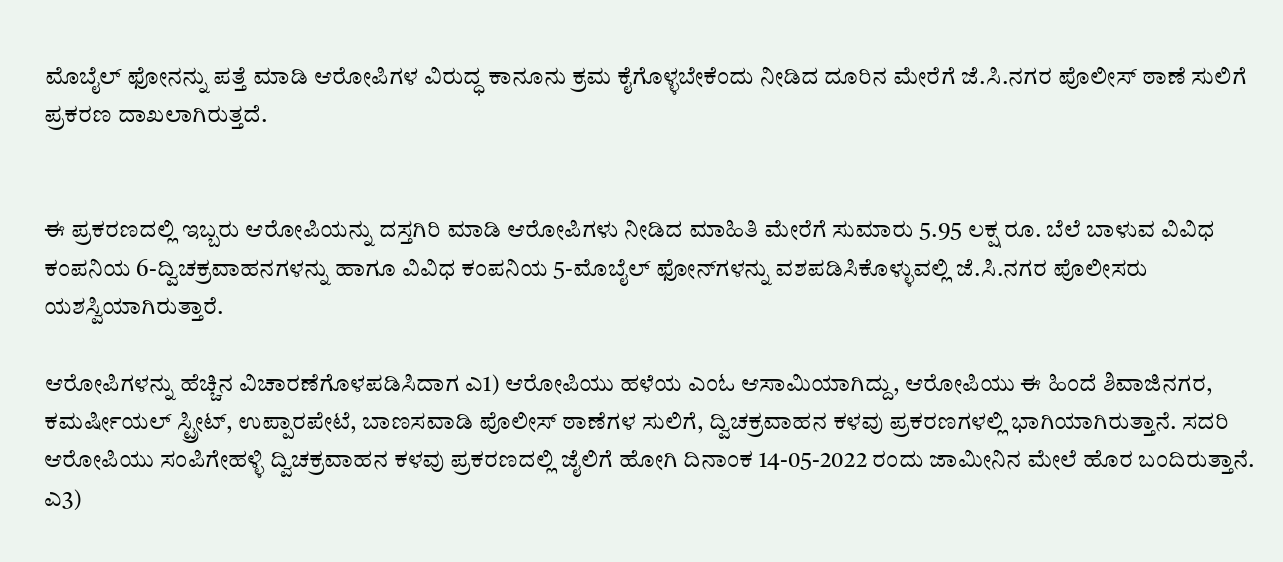ಮೊಬೈಲ್ ಫೋನನ್ನು ಪತ್ತೆ ಮಾಡಿ ಆರೋಪಿಗಳ ವಿರುದ್ಧ ಕಾನೂನು ಕ್ರಮ ಕೈಗೊಳ್ಳಬೇಕೆಂದು ನೀಡಿದ ದೂರಿನ ಮೇರೆಗೆ ಜೆ.ಸಿ.ನಗರ ಪೊಲೀಸ್ ಠಾಣೆ ಸುಲಿಗೆ ಪ್ರಕರಣ ದಾಖಲಾಗಿರುತ್ತದೆ.


ಈ ಪ್ರಕರಣದಲ್ಲಿ ಇಬ್ಬರು ಆರೋಪಿಯನ್ನು ದಸ್ತಗಿರಿ ಮಾಡಿ ಆರೋಪಿಗಳು ನೀಡಿದ ಮಾಹಿತಿ ಮೇರೆಗೆ ಸುಮಾರು 5.95 ಲಕ್ಷ ರೂ. ಬೆಲೆ ಬಾಳುವ ವಿವಿಧ ಕಂಪನಿಯ 6-ದ್ವಿಚಕ್ರವಾಹನಗಳನ್ನು ಹಾಗೂ ವಿವಿಧ ಕಂಪನಿಯ 5-ಮೊಬೈಲ್ ಫೋನ್‍ಗಳನ್ನು ವಶಪಡಿಸಿಕೊಳ್ಳುವಲ್ಲಿ ಜೆ.ಸಿ.ನಗರ ಪೊಲೀಸರು ಯಶಸ್ವಿಯಾಗಿರುತ್ತಾರೆ.

ಆರೋಪಿಗಳನ್ನು ಹೆಚ್ಚಿನ ವಿಚಾರಣೆಗೊಳಪಡಿಸಿದಾಗ ಎ1) ಆರೋಪಿಯು ಹಳೆಯ ಎಂಓ ಆಸಾಮಿಯಾಗಿದ್ದು, ಆರೋಪಿಯು ಈ ಹಿಂದೆ ಶಿವಾಜಿನಗರ, ಕಮರ್ಷೀಯಲ್ ಸ್ಟ್ರೀಟ್, ಉಪ್ಪಾರಪೇಟೆ, ಬಾಣಸವಾಡಿ ಪೊಲೀಸ್ ಠಾಣೆಗಳ ಸುಲಿಗೆ, ದ್ವಿಚಕ್ರವಾಹನ ಕಳವು ಪ್ರಕರಣಗಳಲ್ಲಿ ಭಾಗಿಯಾಗಿರುತ್ತಾನೆ. ಸದರಿ ಆರೋಪಿಯು ಸಂಪಿಗೇಹಳ್ಳಿ ದ್ವಿಚಕ್ರವಾಹನ ಕಳವು ಪ್ರಕರಣದಲ್ಲಿ ಜೈಲಿಗೆ ಹೋಗಿ ದಿನಾಂಕ 14-05-2022 ರಂದು ಜಾಮೀನಿನ ಮೇಲೆ ಹೊರ ಬಂದಿರುತ್ತಾನೆ. ಎ3)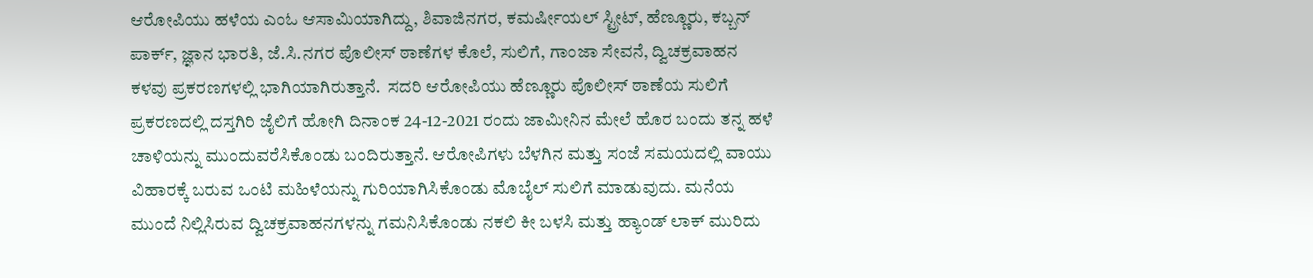ಆರೋಪಿಯು ಹಳೆಯ ಎಂಓ ಆಸಾಮಿಯಾಗಿದ್ದು, ಶಿವಾಜಿನಗರ, ಕಮರ್ಷೀಯಲ್ ಸ್ಟ್ರೀಟ್, ಹೆಣ್ಣೂರು, ಕಬ್ಬನ್ ಪಾರ್ಕ್, ಜ್ಞಾನ ಭಾರತಿ, ಜೆ.ಸಿ.ನಗರ ಪೊಲೀಸ್ ಠಾಣೆಗಳ ಕೊಲೆ, ಸುಲಿಗೆ, ಗಾಂಜಾ ಸೇವನೆ, ದ್ವಿಚಕ್ರವಾಹನ ಕಳವು ಪ್ರಕರಣಗಳಲ್ಲಿ ಭಾಗಿಯಾಗಿರುತ್ತಾನೆ.  ಸದರಿ ಆರೋಪಿಯು ಹೆಣ್ಣೂರು ಪೊಲೀಸ್ ಠಾಣೆಯ ಸುಲಿಗೆ ಪ್ರಕರಣದಲ್ಲಿ ದಸ್ತಗಿರಿ ಜೈಲಿಗೆ ಹೋಗಿ ದಿನಾಂಕ 24-12-2021 ರಂದು ಜಾಮೀನಿನ ಮೇಲೆ ಹೊರ ಬಂದು ತನ್ನ ಹಳೆ ಚಾಳಿಯನ್ನು ಮುಂದುವರೆಸಿಕೊಂಡು ಬಂದಿರುತ್ತಾನೆ. ಆರೋಪಿಗಳು ಬೆಳಗಿನ ಮತ್ತು ಸಂಜೆ ಸಮಯದಲ್ಲಿ ವಾಯು ವಿಹಾರಕ್ಕೆ ಬರುವ ಒಂಟಿ ಮಹಿಳೆಯನ್ನು ಗುರಿಯಾಗಿಸಿಕೊಂಡು ಮೊಬೈಲ್ ಸುಲಿಗೆ ಮಾಡುವುದು. ಮನೆಯ ಮುಂದೆ ನಿಲ್ಲಿಸಿರುವ ದ್ವಿಚಕ್ರವಾಹನಗಳನ್ನು ಗಮನಿಸಿಕೊಂಡು ನಕಲಿ ಕೀ ಬಳಸಿ ಮತ್ತು ಹ್ಯಾಂಡ್ ಲಾಕ್ ಮುರಿದು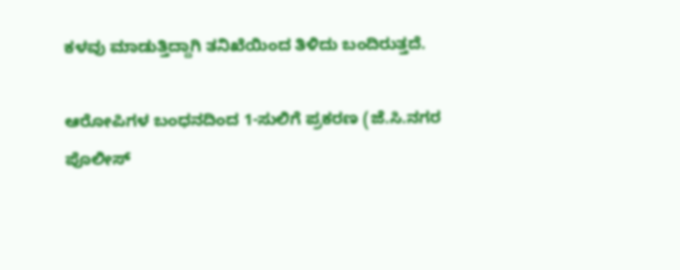ಕಳವು ಮಾಡುತ್ತಿದ್ದಾಗಿ ತನಿಖೆಯಿಂದ ತಿಳಿದು ಬಂದಿರುತ್ತದೆ.

ಆರೋಪಿಗಳ ಬಂಧನದಿಂದ 1-ಸುಲಿಗೆ ಪ್ರಕರಣ (ಜೆ.ಸಿ.ನಗರ ಪೊಲೀಸ್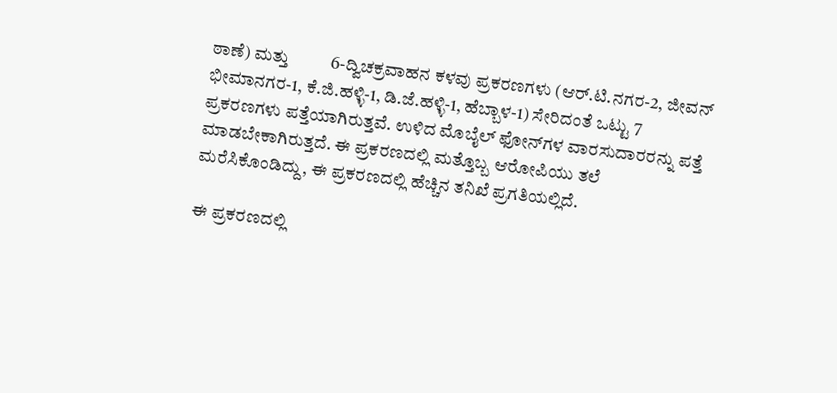ಠಾಣೆ) ಮತ್ತು          6-ದ್ವಿಚಕ್ರವಾಹನ ಕಳವು ಪ್ರಕರಣಗಳು (ಆರ್.ಟಿ.ನಗರ-2, ಜೀವನ್ ಭೀಮಾನಗರ-1, ಕೆ.ಜಿ.ಹಳ್ಳಿ-1, ಡಿ.ಜೆ.ಹಳ್ಳಿ-1, ಹೆಬ್ಬಾಳ-1) ಸೇರಿದಂತೆ ಒಟ್ಟು 7 ಪ್ರಕರಣಗಳು ಪತ್ತೆಯಾಗಿರುತ್ತವೆ. ಉಳಿದ ಮೊಬೈಲ್ ಫೋನ್‍ಗಳ ವಾರಸುದಾರರನ್ನು ಪತ್ತೆ ಮಾಡಬೇಕಾಗಿರುತ್ತದೆ. ಈ ಪ್ರಕರಣದಲ್ಲಿ ಮತ್ತೊಬ್ಬ ಆರೋಪಿಯು ತಲೆ ಮರೆಸಿಕೊಂಡಿದ್ದು, ಈ ಪ್ರಕರಣದಲ್ಲಿ ಹೆಚ್ಚಿನ ತನಿಖೆ ಪ್ರಗತಿಯಲ್ಲಿದೆ.

ಈ ಪ್ರಕರಣದಲ್ಲಿ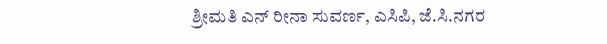ಶ್ರೀಮತಿ ಎನ್ ರೀನಾ ಸುವರ್ಣ, ಎಸಿಪಿ, ಜೆ.ಸಿ.ನಗರ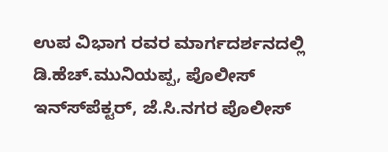ಉಪ ವಿಭಾಗ ರವರ ಮಾರ್ಗದರ್ಶನದಲ್ಲಿ  ಡಿ.ಹೆಚ್.ಮುನಿಯಪ್ಪ, ಪೊಲೀಸ್ ಇನ್ಸ್‍ಪೆಕ್ಟರ್, ಜೆ.ಸಿ.ನಗರ ಪೊಲೀಸ್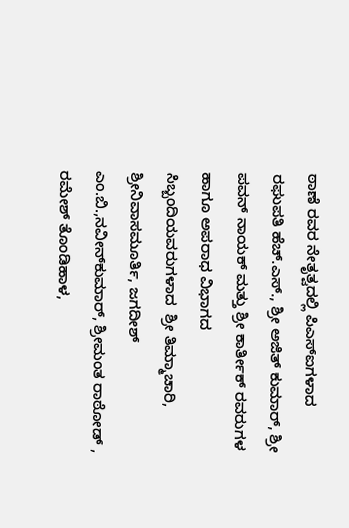ಠಾಣೆ ರವರ ನೇತೃತ್ವದಲ್ಲಿ ಪಿಎಸ್‍ಐಗಳಾದ  ರಘುಪತಿ ಹೆಚ್.ಎಸ್., ಶ್ರೀ ಅಜಿತ್ ಕುಮಾರ್, ಶ್ರೀ ಪವನ್ ನಾಯಕ್ ಮತ್ತು ಶ್ರೀ ಕಾರ್ತೀಕ್ ರವರುಗಳ ಹಾಗೂ ಅಪರಾಧ ವಿಭಾಗದ ಸಿಬ್ಬಂದಿಯವರುಗಳಾದ  ಶ್ರೀ ತಿಮ್ಮಾಚಾರಿ, ಶ್ರೀನಿವಾಸಮೂರ್ತಿ, ಜಗದೀಶ್ ಎಂ.ಬಿ.,ನವೀನ್‍ಕುಮಾರ್, ಶ್ರೀಮಂತ ರಾಠೋಡ್ , ರಮೇಶ್ ತೊಂಡಿಹಾಳ,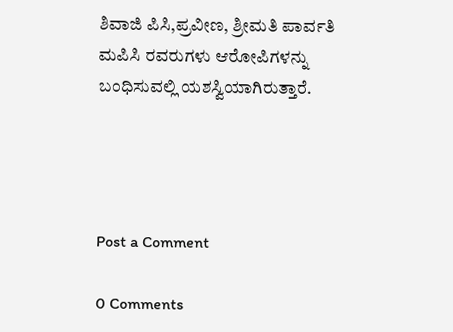ಶಿವಾಜಿ ಪಿಸಿ,ಪ್ರವೀಣ, ಶ್ರೀಮತಿ ಪಾರ್ವತಿ ಮಪಿಸಿ ರವರುಗಳು ಆರೋಪಿಗಳನ್ನು ಬಂಧಿಸುವಲ್ಲಿ ಯಶಸ್ವಿಯಾಗಿರುತ್ತಾರೆ.




Post a Comment

0 Comments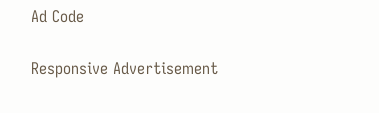Ad Code

Responsive Advertisement